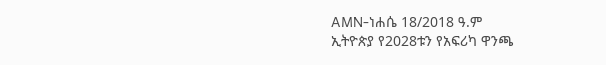AMN-ነሐሴ 18/2018 ዓ.ም
ኢትዮጵያ የ2028ቱን የአፍሪካ ዋንጫ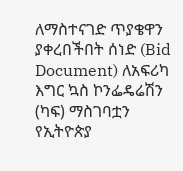ለማስተናገድ ጥያቄዋን ያቀረበችበት ሰነድ (Bid Document) ለአፍሪካ እግር ኳስ ኮንፌዴሬሽን (ካፍ) ማስገባቷን የኢትዮጵያ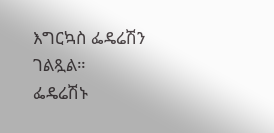እግርኳስ ፌዴሬሽን ገልጿል።
ፌዴሬሽኑ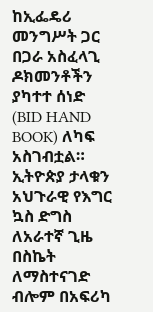ከኢፌዴሪ መንግሥት ጋር በጋራ አስፈላጊ ዶክመንቶችን ያካተተ ሰነድ (BID HAND BOOK) ለካፍ አስገብቷል።
ኢትዮጵያ ታላቁን አህጉራዊ የእግር ኳስ ድግስ ለአራተኛ ጊዜ በስኬት ለማስተናገድ ብሎም በአፍሪካ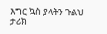እግር ኳስ ያላትን ጉልህ ታሪክ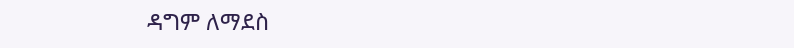ዳግም ለማደስ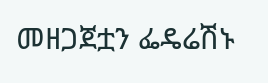መዘጋጀቷን ፌዴሬሽኑ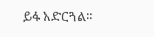ይፋ አድርጓል።